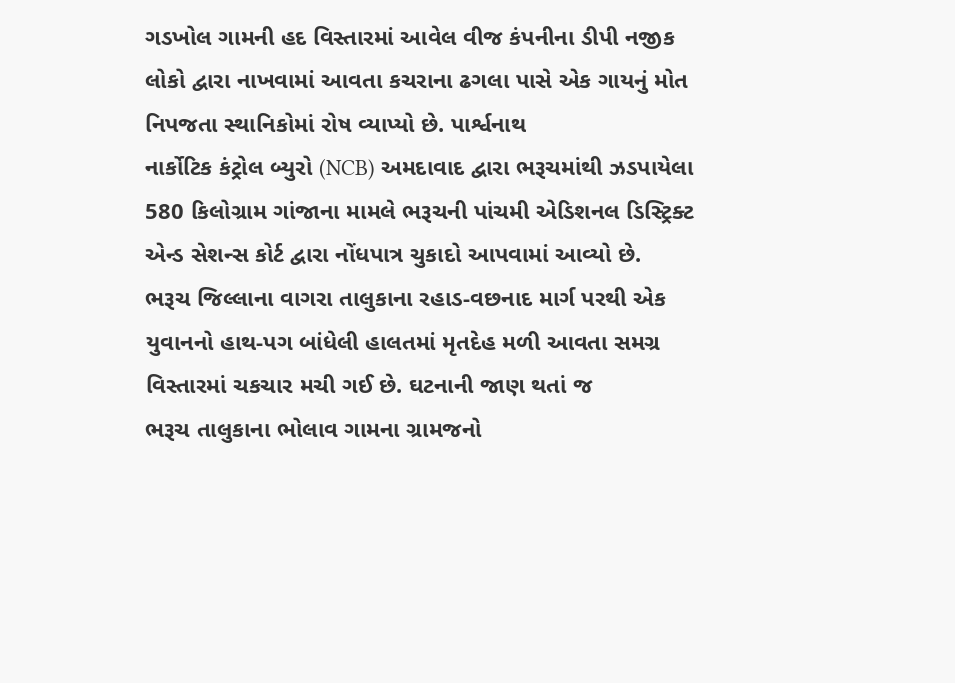ગડખોલ ગામની હદ વિસ્તારમાં આવેલ વીજ કંપનીના ડીપી નજીક લોકો દ્વારા નાખવામાં આવતા કચરાના ઢગલા પાસે એક ગાયનું મોત નિપજતા સ્થાનિકોમાં રોષ વ્યાપ્યો છે. પાર્શ્વનાથ
નાર્કોટિક કંટ્રોલ બ્યુરો (NCB) અમદાવાદ દ્વારા ભરૂચમાંથી ઝડપાયેલા 580 કિલોગ્રામ ગાંજાના મામલે ભરૂચની પાંચમી એડિશનલ ડિસ્ટ્રિક્ટ એન્ડ સેશન્સ કોર્ટ દ્વારા નોંધપાત્ર ચુકાદો આપવામાં આવ્યો છે.
ભરૂચ જિલ્લાના વાગરા તાલુકાના રહાડ-વછનાદ માર્ગ પરથી એક યુવાનનો હાથ-પગ બાંધેલી હાલતમાં મૃતદેહ મળી આવતા સમગ્ર વિસ્તારમાં ચકચાર મચી ગઈ છે. ઘટનાની જાણ થતાં જ
ભરૂચ તાલુકાના ભોલાવ ગામના ગ્રામજનો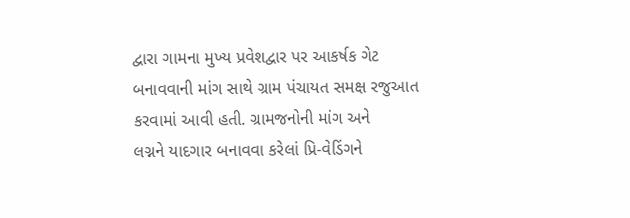દ્વારા ગામના મુખ્ય પ્રવેશદ્વાર પર આકર્ષક ગેટ બનાવવાની માંગ સાથે ગ્રામ પંચાયત સમક્ષ રજુઆત કરવામાં આવી હતી. ગ્રામજનોની માંગ અને
લગ્નને યાદગાર બનાવવા કરેલાં પ્રિ-વેડિંગને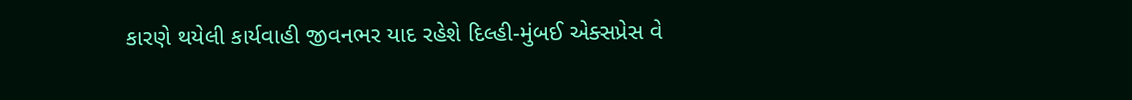કારણે થયેલી કાર્યવાહી જીવનભર યાદ રહેશે દિલ્હી-મુંબઈ એક્સપ્રેસ વે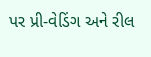પર પ્રી-વેડિંગ અને રીલ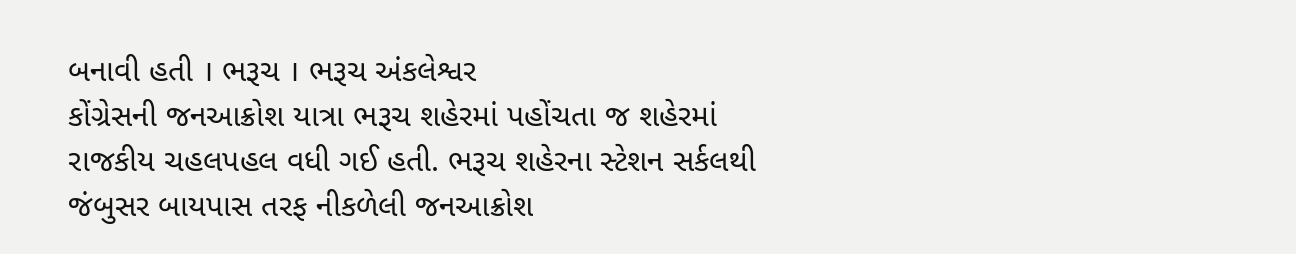બનાવી હતી । ભરૂચ । ભરૂચ અંકલેશ્વર
કોંગ્રેસની જનઆક્રોશ યાત્રા ભરૂચ શહેરમાં પહોંચતા જ શહેરમાં રાજકીય ચહલપહલ વધી ગઈ હતી. ભરૂચ શહેરના સ્ટેશન સર્કલથી જંબુસર બાયપાસ તરફ નીકળેલી જનઆક્રોશ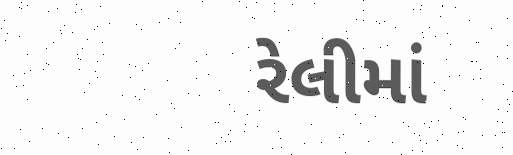રેલીમાં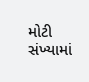મોટી સંખ્યામાં